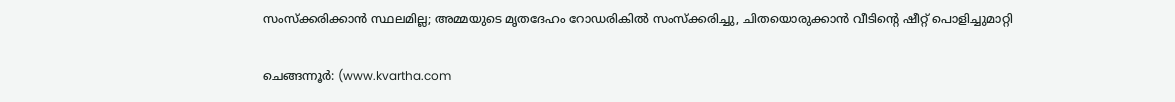സംസ്‌ക്കരിക്കാന്‍ സ്ഥലമില്ല; അമ്മയുടെ മൃതദേഹം റോഡരികില്‍ സംസ്‌ക്കരിച്ചു, ചിതയൊരുക്കാന്‍ വീടിന്റെ ഷീറ്റ് പൊളിച്ചുമാറ്റി

ചെങ്ങന്നൂര്‍: (www.kvartha.com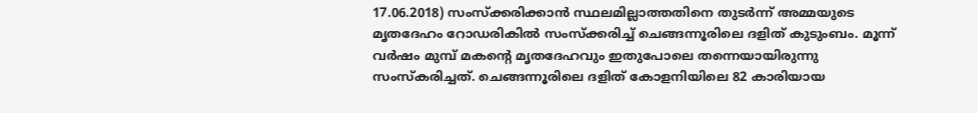17.06.2018) സംസ്‌ക്കരിക്കാന്‍ സ്ഥലമില്ലാത്തതിനെ തുടര്‍ന്ന് അമ്മയുടെ മൃതദേഹം റോഡരികില്‍ സംസ്‌ക്കരിച്ച് ചെങ്ങന്നൂരിലെ ദളിത് കുടുംബം. മൂന്ന് വര്‍ഷം മുമ്പ് മകന്റെ മൃതദേഹവും ഇതുപോലെ തന്നെയായിരുന്നു സംസ്‌കരിച്ചത്. ചെങ്ങന്നൂരിലെ ദളിത് കോളനിയിലെ 82 കാരിയായ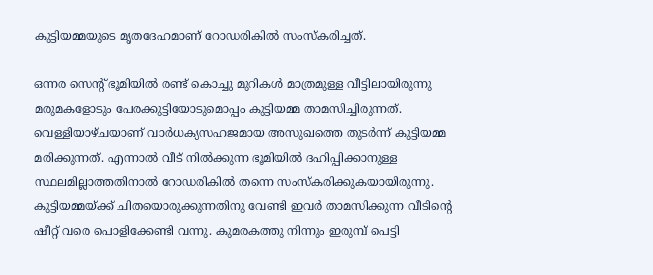കുട്ടിയമ്മയുടെ മൃതദേഹമാണ് റോഡരികില്‍ സംസ്‌കരിച്ചത്.

ഒന്നര സെന്റ് ഭൂമിയില്‍ രണ്ട് കൊച്ചു മുറികള്‍ മാത്രമുള്ള വീട്ടിലായിരുന്നു മരുമകളോടും പേരക്കുട്ടിയോടുമൊപ്പം കുട്ടിയമ്മ താമസിച്ചിരുന്നത്. വെള്ളിയാഴ്ചയാണ് വാര്‍ധക്യസഹജമായ അസുഖത്തെ തുടര്‍ന്ന് കുട്ടിയമ്മ മരിക്കുന്നത്. എന്നാല്‍ വീട് നില്‍ക്കുന്ന ഭൂമിയില്‍ ദഹിപ്പിക്കാനുള്ള സ്ഥലമില്ലാത്തതിനാല്‍ റോഡരികില്‍ തന്നെ സംസ്‌കരിക്കുകയായിരുന്നു. കുട്ടിയമ്മയ്ക്ക് ചിതയൊരുക്കുന്നതിനു വേണ്ടി ഇവര്‍ താമസിക്കുന്ന വീടിന്റെ ഷീറ്റ് വരെ പൊളിക്കേണ്ടി വന്നു. കുമരകത്തു നിന്നും ഇരുമ്പ് പെട്ടി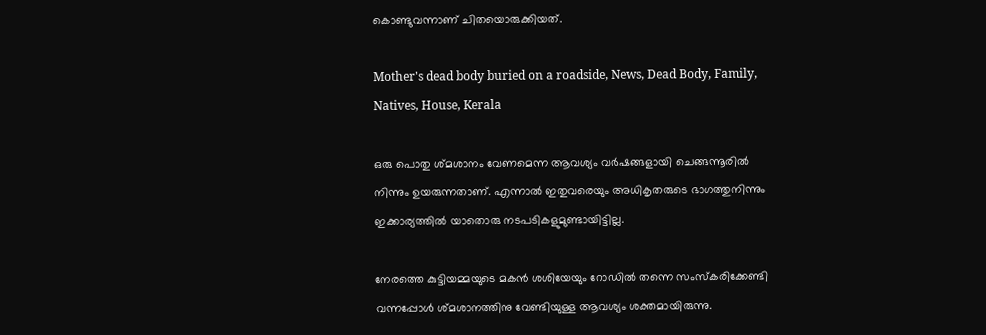കൊണ്ടുവന്നാണ് ചിതയൊരുക്കിയത്.

Mother's dead body buried on a roadside, News, Dead Body, Family, Natives, House, Kerala

ഒരു പൊതു ശ്മശാനം വേണമെന്ന ആവശ്യം വര്‍ഷങ്ങളായി ചെങ്ങന്നൂരില്‍ നിന്നും ഉയരുന്നതാണ്. എന്നാല്‍ ഇതുവരെയും അധികൃതരുടെ ഭാഗത്തുനിന്നും ഇക്കാര്യത്തില്‍ യാതൊരു നടപടികളുമുണ്ടായിട്ടില്ല.

നേരത്തെ കുട്ടിയമ്മയുടെ മകന്‍ ശശിയേയും റോഡില്‍ തന്നെ സംസ്‌കരിക്കേണ്ടി വന്നപ്പോള്‍ ശ്മശാനത്തിനു വേണ്ടിയുള്ള ആവശ്യം ശക്തമായിരുന്നു.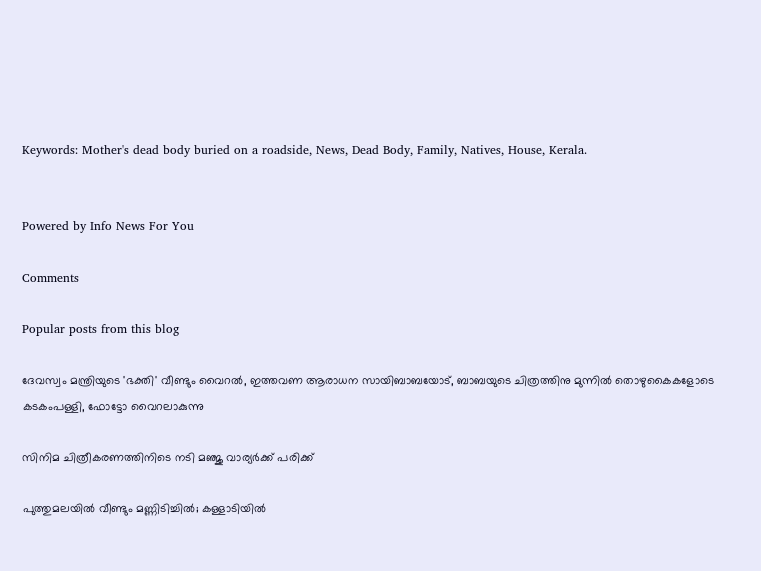Keywords: Mother's dead body buried on a roadside, News, Dead Body, Family, Natives, House, Kerala.


Powered by Info News For You

Comments

Popular posts from this blog

ദേവസ്വം മന്ത്രിയുടെ 'ഭക്തി' വീണ്ടും വൈറല്‍, ഇത്തവണ ആരാധന സായിബാബയോട്, ബാബയുടെ ചിത്രത്തിനു മുന്നില്‍ തൊഴുകൈകളോടെ കടകംപള്ളി, ഫോട്ടോ വൈറലാകുന്നു

സിനിമ ചിത്രീകരണത്തിനിടെ നടി മഞ്ജു വാര്യര്‍ക്ക് പരിക്ക്

പുത്തുമലയില്‍ വീണ്ടും മണ്ണിടിച്ചില്‍; കള്ളാടിയില്‍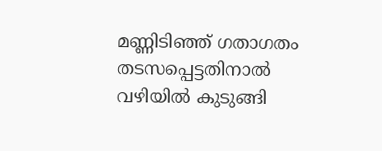മണ്ണിടിഞ്ഞ് ഗതാഗതം തടസപ്പെട്ടതിനാല്‍ വഴിയില്‍ കുടുങ്ങി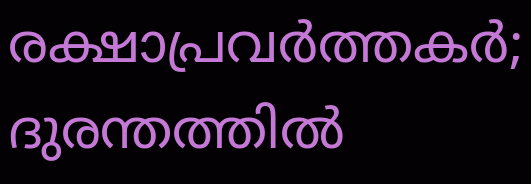രക്ഷാപ്രവര്‍ത്തകര്‍; ദുരന്തത്തില്‍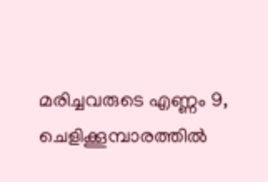മരിച്ചവരുടെ എണ്ണം 9, ചെളിക്കൂമ്പാരത്തില്‍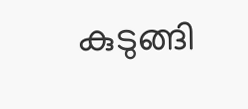കുടുങ്ങി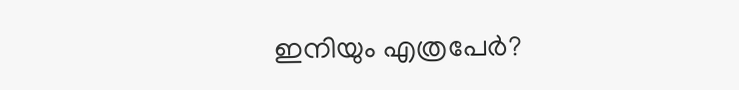ഇനിയും എത്രപേര്‍?